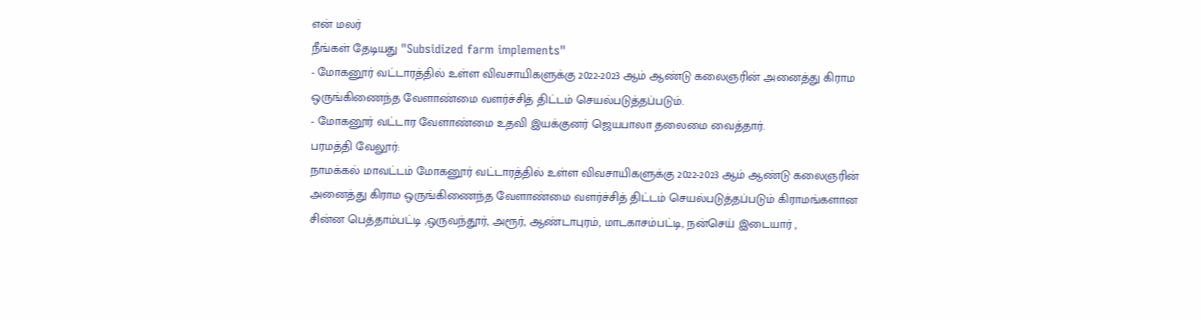என் மலர்
நீங்கள் தேடியது "Subsidized farm implements"
- மோகனூர் வட்டாரத்தில் உள்ள விவசாயிகளுக்கு 2022-2023 ஆம் ஆண்டு கலைஞரின் அனைத்து கிராம ஒருங்கிணைந்த வேளாண்மை வளர்ச்சித் திட்டம் செயல்படுத்தப்படும்.
- மோகனூர் வட்டார வேளாண்மை உதவி இயக்குனர் ஜெயபாலா தலைமை வைத்தார்.
பரமத்தி வேலூர்:
நாமக்கல் மாவட்டம் மோகனூர் வட்டாரத்தில் உள்ள விவசாயிகளுக்கு 2022-2023 ஆம் ஆண்டு கலைஞரின் அனைத்து கிராம ஒருங்கிணைந்த வேளாண்மை வளர்ச்சித் திட்டம் செயல்படுத்தப்படும் கிராமங்களான சின்ன பெத்தாம்பட்டி ,ஒருவந்தூர், அரூர், ஆண்டாபுரம், மாடகாசம்பட்டி, நன்செய் இடையார் ,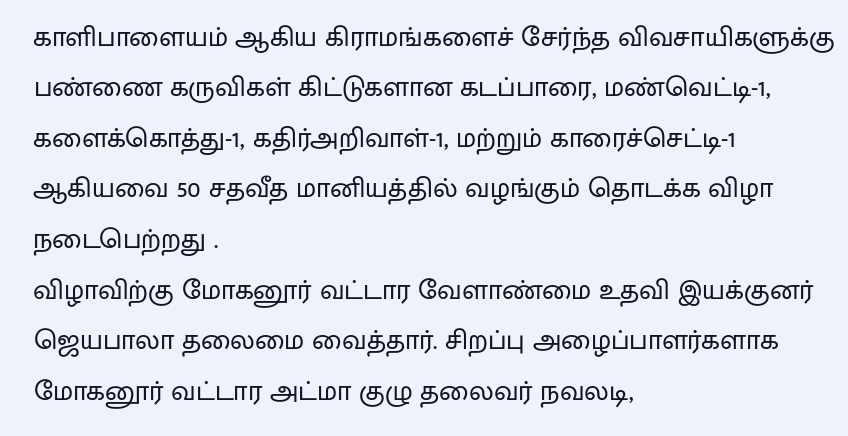காளிபாளையம் ஆகிய கிராமங்களைச் சேர்ந்த விவசாயிகளுக்கு பண்ணை கருவிகள் கிட்டுகளான கடப்பாரை, மண்வெட்டி-1, களைக்கொத்து-1, கதிர்அறிவாள்-1, மற்றும் காரைச்செட்டி-1 ஆகியவை 50 சதவீத மானியத்தில் வழங்கும் தொடக்க விழா நடைபெற்றது .
விழாவிற்கு மோகனூர் வட்டார வேளாண்மை உதவி இயக்குனர் ஜெயபாலா தலைமை வைத்தார். சிறப்பு அழைப்பாளர்களாக மோகனூர் வட்டார அட்மா குழு தலைவர் நவலடி,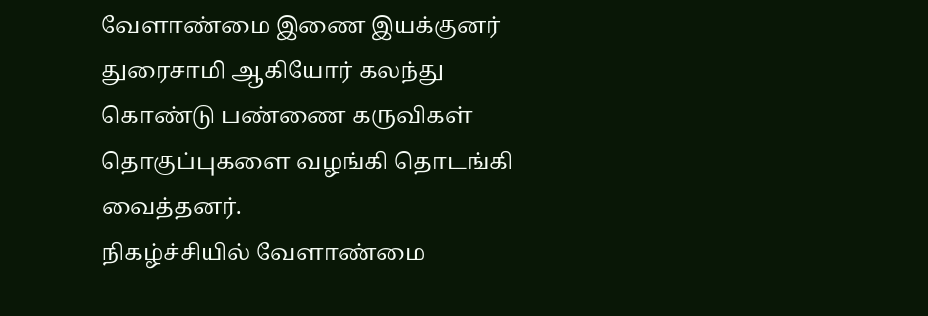வேளாண்மை இணை இயக்குனர் துரைசாமி ஆகியோர் கலந்து கொண்டு பண்ணை கருவிகள் தொகுப்புகளை வழங்கி தொடங்கி வைத்தனர்.
நிகழ்ச்சியில் வேளாண்மை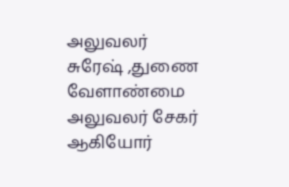அலுவலர் சுரேஷ் ,துணை வேளாண்மை அலுவலர் சேகர் ஆகியோர்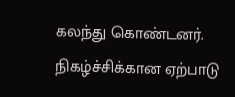கலந்து கொண்டனர்.
நிகழ்ச்சிக்கான ஏற்பாடு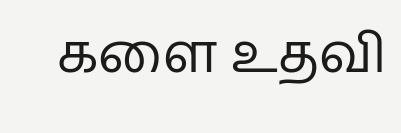களை உதவி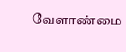வேளாண்மை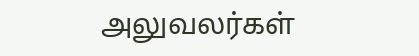அலுவலர்கள்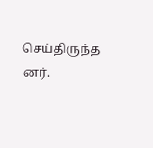செய்திருந்த னர்.